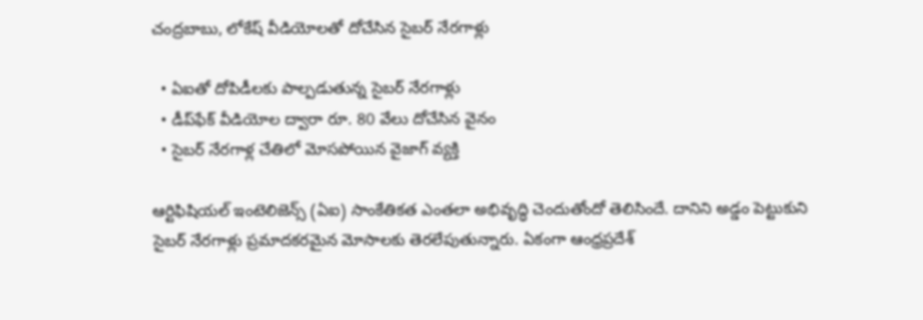చంద్రబాబు, లోకేష్ వీడియోలతో దోచేసిన సైబర్ నేరగాళ్లు

  • ఏఐతో దోపిడీలకు పాల్పడుతున్న సైబర్ నేరగాళ్లు
  • డీప్‌ఫేక్ వీడియోల ద్వారా రూ. 80 వేలు దోచేసిన వైనం
  • సైబర్ నేరగాళ్ల చేతిలో మోసపోయిన వైజాగ్ వ్యక్తి

ఆర్టిఫిషియల్ ఇంటెలిజెన్స్ (ఏఐ) సాంకేతికత ఎంతలా అభివృద్ధి చెందుతోందో తెలిసిందే. దానిని అడ్డం పెట్టుకుని సైబర్ నేరగాళ్లు ప్రమాదకరమైన మోసాలకు తెరలేపుతున్నారు. ఏకంగా ఆంధ్రప్రదేశ్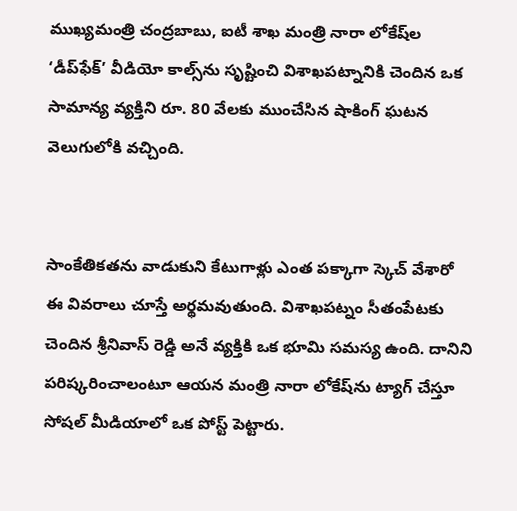ముఖ్యమంత్రి చంద్రబాబు, ఐటీ శాఖ మంత్రి నారా లోకేష్‌ల ‘డీప్‌ఫేక్’ వీడియో కాల్స్‌ను సృష్టించి విశాఖపట్నానికి చెందిన ఒక సామాన్య వ్యక్తిని రూ. 80 వేలకు ముంచేసిన షాకింగ్ ఘటన వెలుగులోకి వచ్చింది.


సాంకేతికతను వాడుకుని కేటుగాళ్లు ఎంత పక్కాగా స్కెచ్ వేశారో ఈ వివరాలు చూస్తే అర్థమవుతుంది. విశాఖపట్నం సీతంపేటకు చెందిన శ్రీనివాస్ రెడ్డి అనే వ్యక్తికి ఒక భూమి సమస్య ఉంది. దానిని పరిష్కరించాలంటూ ఆయన మంత్రి నారా లోకేష్‌ను ట్యాగ్ చేస్తూ సోషల్ మీడియాలో ఒక పోస్ట్ పెట్టారు.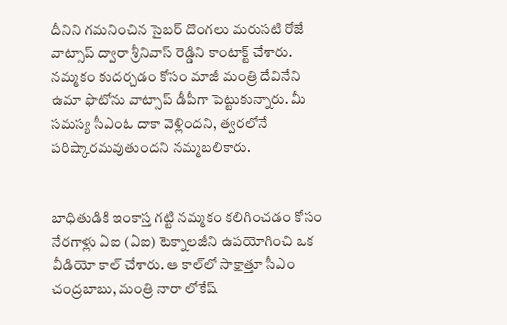దీనిని గమనించిన సైబర్ దొంగలు మరుసటి రోజే వాట్సాప్ ద్వారా శ్రీనివాస్ రెడ్డిని కాంటాక్ట్ చేశారు. నమ్మకం కుదర్చడం కోసం మాజీ మంత్రి దేవినేని ఉమా ఫొటోను వాట్సాప్ డీపీగా పెట్టుకున్నారు. మీ సమస్య సీఎంఓ దాకా వెళ్లిందని, త్వరలోనే పరిష్కారమవుతుందని నమ్మబలికారు.


బాధితుడికి ఇంకాస్త గట్టి నమ్మకం కలిగించడం కోసం నేరగాళ్లు ఏఐ (ఏఐ) టెక్నాలజీని ఉపయోగించి ఒక వీడియో కాల్ చేశారు. ఆ కాల్‌లో సాక్షాత్తూ సీఎం చంద్రబాబు, మంత్రి నారా లోకేష్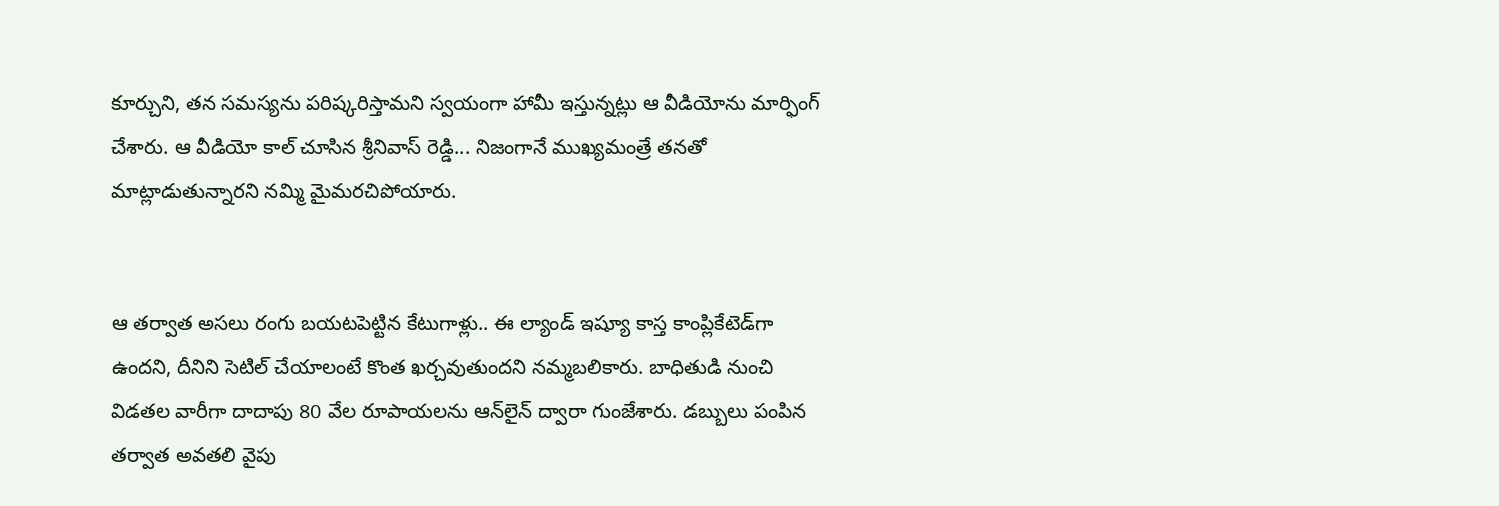కూర్చుని, తన సమస్యను పరిష్కరిస్తామని స్వయంగా హామీ ఇస్తున్నట్లు ఆ వీడియోను మార్ఫింగ్ చేశారు. ఆ వీడియో కాల్ చూసిన శ్రీనివాస్ రెడ్డి... నిజంగానే ముఖ్యమంత్రే తనతో మాట్లాడుతున్నారని నమ్మి మైమరచిపోయారు.


ఆ తర్వాత అసలు రంగు బయటపెట్టిన కేటుగాళ్లు.. ఈ ల్యాండ్ ఇష్యూ కాస్త కాంప్లికేటెడ్‌గా ఉందని, దీనిని సెటిల్ చేయాలంటే కొంత ఖర్చవుతుందని నమ్మబలికారు. బాధితుడి నుంచి విడతల వారీగా దాదాపు 80 వేల రూపాయలను ఆన్‌లైన్ ద్వారా గుంజేశారు. డబ్బులు పంపిన తర్వాత అవతలి వైపు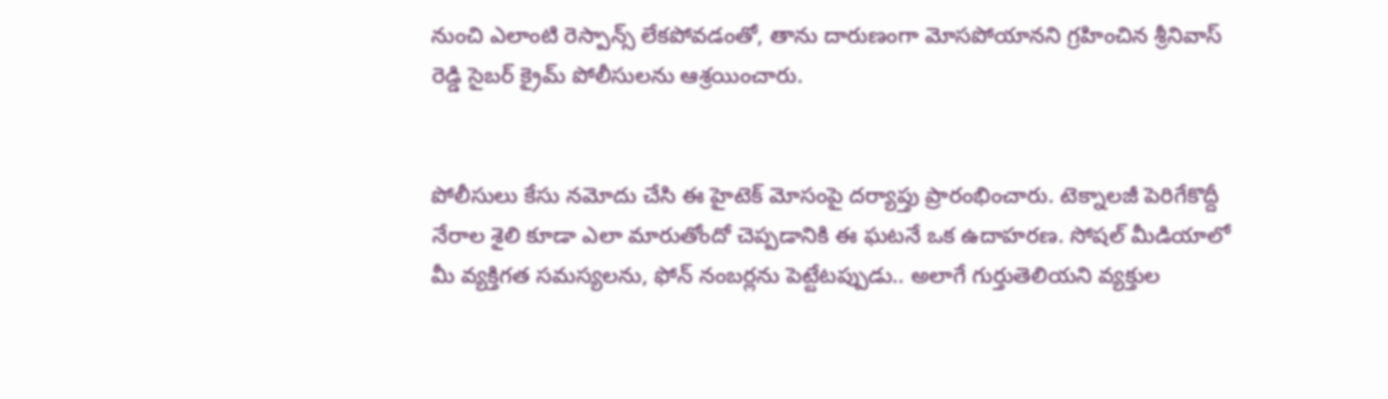నుంచి ఎలాంటి రెస్పాన్స్ లేకపోవడంతో, తాను దారుణంగా మోసపోయానని గ్రహించిన శ్రీనివాస్ రెడ్డి సైబర్ క్రైమ్ పోలీసులను ఆశ్రయించారు.


పోలీసులు కేసు నమోదు చేసి ఈ హైటెక్ మోసంపై దర్యాప్తు ప్రారంభించారు. టెక్నాలజీ పెరిగేకొద్దీ నేరాల శైలి కూడా ఎలా మారుతోందో చెప్పడానికి ఈ ఘటనే ఒక ఉదాహరణ. సోషల్ మీడియాలో మీ వ్యక్తిగత సమస్యలను, ఫోన్ నంబర్లను పెట్టేటప్పుడు.. అలాగే గుర్తుతెలియని వ్యక్తుల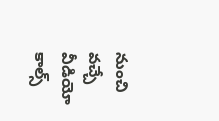నుంచి వచ్చే వీడియో కాల్స్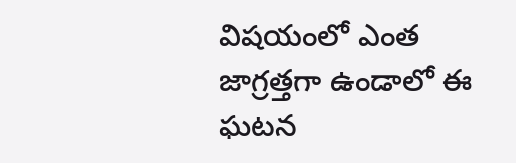విషయంలో ఎంత జాగ్రత్తగా ఉండాలో ఈ ఘటన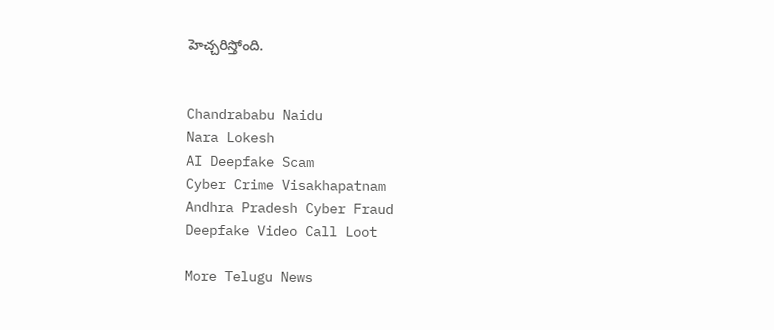హెచ్చరిస్తోంది.


Chandrababu Naidu
Nara Lokesh
AI Deepfake Scam
Cyber Crime Visakhapatnam
Andhra Pradesh Cyber Fraud
Deepfake Video Call Loot

More Telugu News